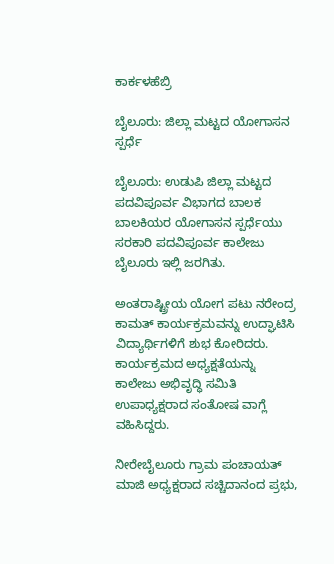ಕಾರ್ಕಳಹೆಬ್ರಿ

ಬೈಲೂರು: ಜಿಲ್ಲಾ ಮಟ್ಟದ ಯೋಗಾಸನ ಸ್ಪರ್ಧೆ

ಬೈಲೂರು: ಉಡುಪಿ ಜಿಲ್ಲಾ ಮಟ್ಟದ ಪದವಿಪೂರ್ವ ವಿಭಾಗದ ಬಾಲಕ ಬಾಲಕಿಯರ ಯೋಗಾಸನ ಸ್ಪರ್ಧೆಯು ಸರಕಾರಿ ಪದವಿಪೂರ್ವ ಕಾಲೇಜು ಬೈಲೂರು ಇಲ್ಲಿ ಜರಗಿತು.

ಅಂತರಾಷ್ಟ್ರೀಯ ಯೋಗ ಪಟು ನರೇಂದ್ರ ಕಾಮತ್ ಕಾರ್ಯಕ್ರಮವನ್ನು ಉದ್ಘಾಟಿಸಿ ವಿದ್ಯಾರ್ಥಿಗಳಿಗೆ ಶುಭ ಕೋರಿದರು. ಕಾರ್ಯಕ್ರಮದ ಅಧ್ಯಕ್ಷತೆಯನ್ನು ಕಾಲೇಜು ಅಭಿವೃದ್ಧಿ ಸಮಿತಿ ಉಪಾಧ್ಯಕ್ಷರಾದ ಸಂತೋಷ ವಾಗ್ಲೆ ವಹಿಸಿದ್ದರು.

ನೀರೇಬೈಲೂರು ಗ್ರಾಮ ಪಂಚಾಯತ್ ಮಾಜಿ ಅಧ್ಯಕ್ಷರಾದ ಸಚ್ಚಿದಾನಂದ ಪ್ರಭು,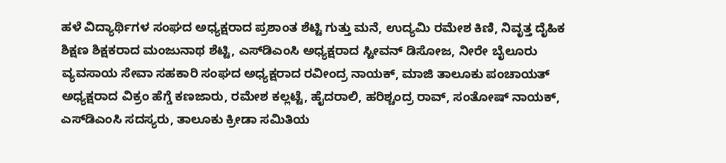ಹಳೆ ವಿದ್ಯಾರ್ಥಿಗಳ ಸಂಘದ ಅಧ್ಯಕ್ಷರಾದ ಪ್ರಶಾಂತ ಶೆಟ್ಟಿ ಗುತ್ತು ಮನೆ, ಉದ್ಯಮಿ ರಮೇಶ ಕಿಣಿ, ನಿವೃತ್ತ ದೈಹಿಕ ಶಿಕ್ಷಣ ಶಿಕ್ಷಕರಾದ ಮಂಜುನಾಥ ಶೆಟ್ಟಿ, ಎಸ್‌ಡಿಎಂಸಿ ಅಧ್ಯಕ್ಷರಾದ ಸ್ಟೀವನ್ ಡಿಸೋಜ, ನೀರೇ ಬೈಲೂರು ವ್ಯವಸಾಯ ಸೇವಾ ಸಹಕಾರಿ ಸಂಘದ ಅಧ್ಯಕ್ಷರಾದ ರವೀಂದ್ರ ನಾಯಕ್, ಮಾಜಿ ತಾಲೂಕು ಪಂಚಾಯತ್ ಅಧ್ಯಕ್ಷರಾದ ವಿಕ್ರಂ ಹೆಗ್ಡೆ ಕಣಜಾರು, ರಮೇಶ ಕಲ್ಲಟ್ಟೆ, ಹೈದರಾಲಿ, ಹರಿಶ್ಚಂದ್ರ ರಾವ್, ಸಂತೋಷ್ ನಾಯಕ್, ಎಸ್‌ಡಿಎಂಸಿ ಸದಸ್ಯರು, ತಾಲೂಕು ಕ್ರೀಡಾ ಸಮಿತಿಯ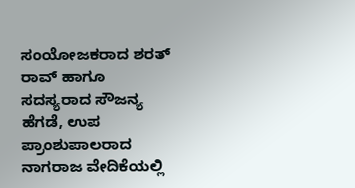ಸಂಯೋಜಕರಾದ ಶರತ್ ರಾವ್ ಹಾಗೂ ಸದಸ್ಯರಾದ ಸೌಜನ್ಯ ಹೆಗಡೆ, ಉಪ ಪ್ರಾಂಶುಪಾಲರಾದ ನಾಗರಾಜ ವೇದಿಕೆಯಲ್ಲಿ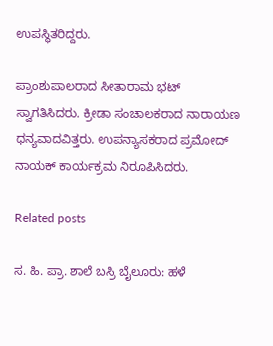ಉಪಸ್ಥಿತರಿದ್ದರು.

ಪ್ರಾಂಶುಪಾಲರಾದ ಸೀತಾರಾಮ ಭಟ್ ಸ್ವಾಗತಿಸಿದರು. ಕ್ರೀಡಾ ಸಂಚಾಲಕರಾದ ನಾರಾಯಣ ಧನ್ಯವಾದವಿತ್ತರು. ಉಪನ್ಯಾಸಕರಾದ ಪ್ರಮೋದ್ ನಾಯಕ್ ಕಾರ್ಯಕ್ರಮ ನಿರೂಪಿಸಿದರು.

Related posts

ಸ. ಹಿ. ಪ್ರಾ. ಶಾಲೆ ಬಸ್ರಿ ಬೈಲೂರು: ಹಳೆ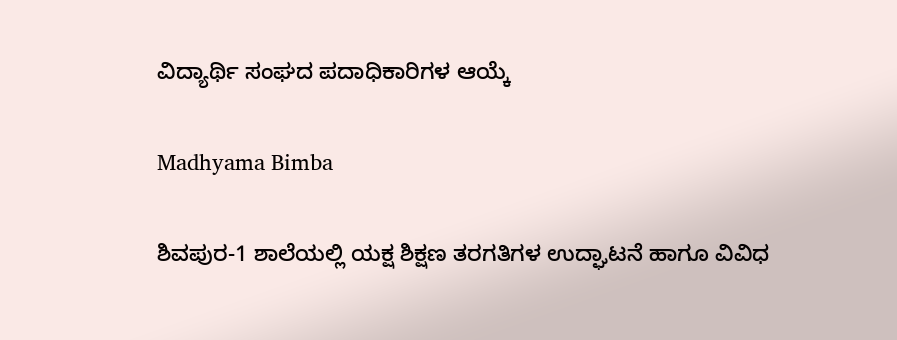ವಿದ್ಯಾರ್ಥಿ ಸಂಘದ ಪದಾಧಿಕಾರಿಗಳ ಆಯ್ಕೆ

Madhyama Bimba

ಶಿವಪುರ-1 ಶಾಲೆಯಲ್ಲಿ ಯಕ್ಷ ಶಿಕ್ಷಣ ತರಗತಿಗಳ ಉದ್ಘಾಟನೆ ಹಾಗೂ ವಿವಿಧ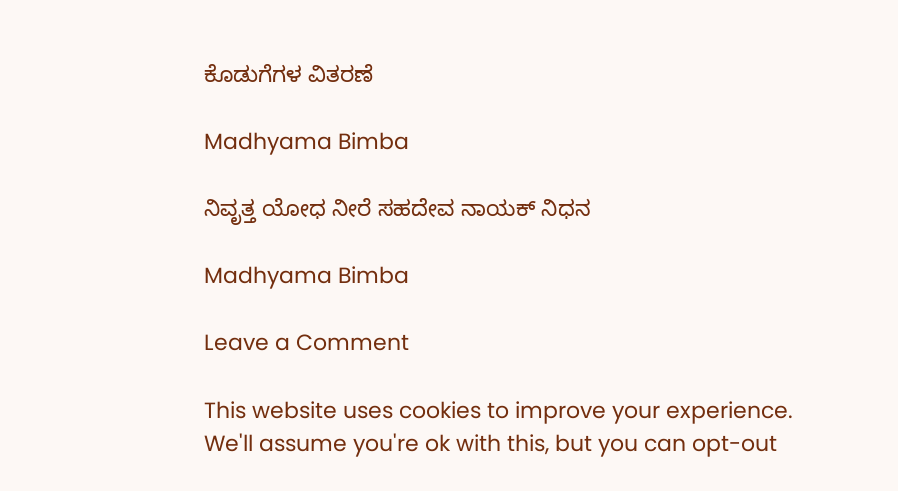ಕೊಡುಗೆಗಳ ವಿತರಣೆ

Madhyama Bimba

ನಿವೃತ್ತ ಯೋಧ ನೀರೆ ಸಹದೇವ ನಾಯಕ್ ನಿಧನ

Madhyama Bimba

Leave a Comment

This website uses cookies to improve your experience. We'll assume you're ok with this, but you can opt-out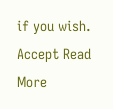if you wish. Accept Read More